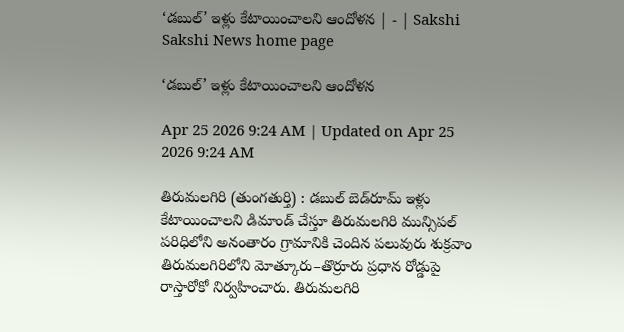‘డబుల్‌’ ఇళ్లు కేటాయించాలని ఆందోళన | - | Sakshi
Sakshi News home page

‘డబుల్‌’ ఇళ్లు కేటాయించాలని ఆందోళన

Apr 25 2026 9:24 AM | Updated on Apr 25 2026 9:24 AM

తిరుమలగిరి (తుంగతుర్తి) : డబుల్‌ బెడ్‌రూమ్‌ ఇళ్లు కేటాయించాలని డిమాండ్‌ చేస్తూ తిరుమలగిరి మున్సిపల్‌ పరిధిలోని అనంతారం గ్రామానికి చెందిన పలువురు శుక్రవాం తిరుమలగిరిలోని మోత్కూరు–తొర్రూరు ప్రధాన రోడ్డుపై రాస్తారోకో నిర్వహించారు. తిరుమలగిరి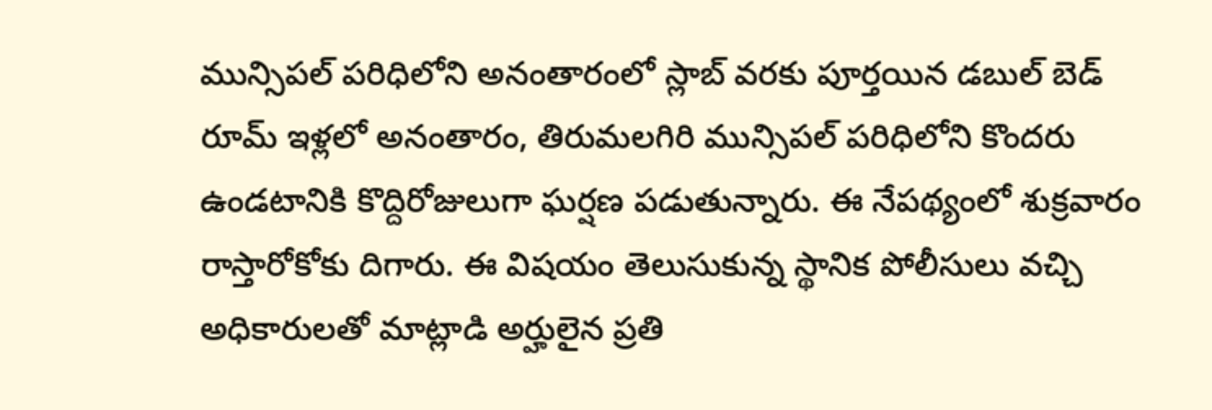మున్సిపల్‌ పరిధిలోని అనంతారంలో స్లాబ్‌ వరకు పూర్తయిన డబుల్‌ బెడ్‌ రూమ్‌ ఇళ్లలో అనంతారం, తిరుమలగిరి మున్సిపల్‌ పరిధిలోని కొందరు ఉండటానికి కొద్దిరోజులుగా ఘర్షణ పడుతున్నారు. ఈ నేపథ్యంలో శుక్రవారం రాస్తారోకోకు దిగారు. ఈ విషయం తెలుసుకున్న స్థానిక పోలీసులు వచ్చి అధికారులతో మాట్లాడి అర్హులైన ప్రతి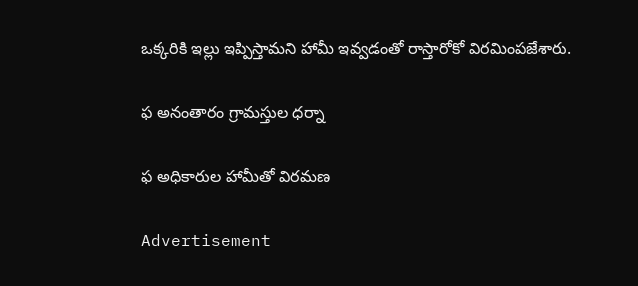ఒక్కరికి ఇల్లు ఇప్పిస్తామని హామీ ఇవ్వడంతో రాస్తారోకో విరమింపజేశారు.

ఫ అనంతారం గ్రామస్తుల ధర్నా

ఫ అధికారుల హామీతో విరమణ

Advertisement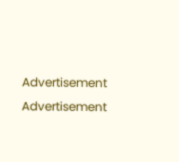Advertisement
Advertisement